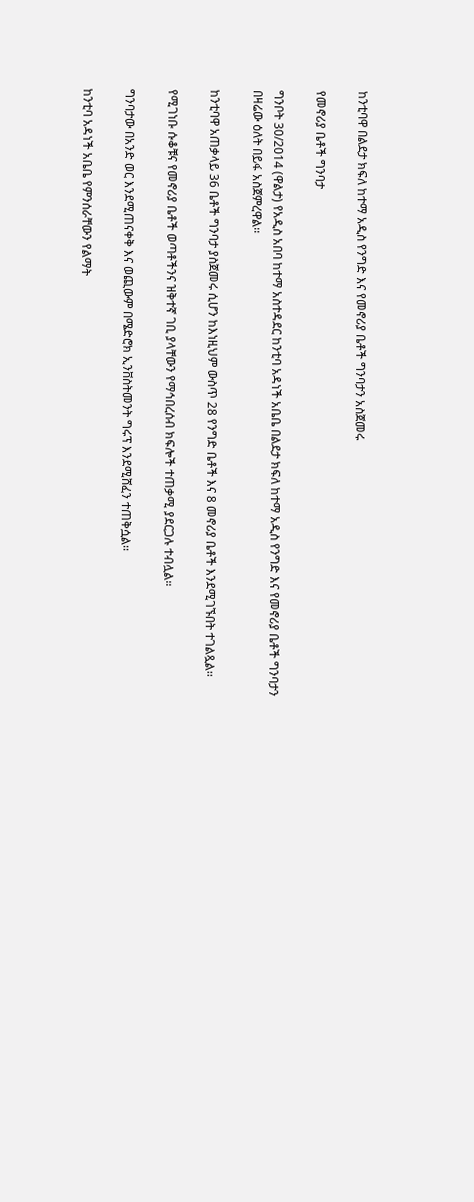ከንቲባዋ በልደታ ክፍለ ከተማ አዲስ የንግድ እና የመኖሪያ ቤቶች ግንባታን አስጀመሩ

የመኖሪያ ቤቶች ግንባታ

ግንቦት 30/2014 (ዋልታ) የአዲስ አበባ ከተማ አስተዳደር ከንቲባ አዳነች አቤቤ በልደታ ክፍለ ከተማ አዲስ የንግድ እና የመኖሪያ ቤቶች ግንባታን በዛሬው ዕለት በይፋ አስጀምረዋል፡፡

ከንቲባዋ አጠቃላይ 36 ቤቶች ግንባታ ያስጀመሩ ሲሆን ከእነዚህም ውስጥ 28 የንግድ ቤቶች እና 8 መኖሪያ ቤቶች እንደሚገኙበት ተገልጿል፡፡

የሚገነቡ ሱቆቹና የመኖሪያ ቤቶች ወጣቶችንና ዝቅተኛ ገቢ ያላቸውን የማኅበረሰብ ክፍሎች ተጠቃሚ ያደርጋሉ ተብሏል።

ግንባታው በአንድ ወር እንደሚጠናቀቅ እና ወጪውም በሜድሮክ ኢንቨስትመንት ግሩፕ እንደሚሸፈን ተጠቅሷል፡፡

ከንቲባ አዳነች አቤቤ የምንሰራቸውን የልማት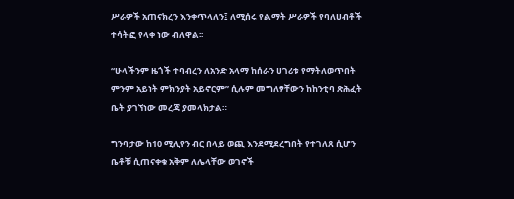ሥራዎች አጠናክረን እንቀጥላለን፤ ለሚሰሩ የልማት ሥራዎች የባለሀብቶች ተሳትፎ የላቀ ነው ብለዋል፡፡

“ሁላችንም ዜጎች ተባብረን ለአንድ አላማ ከሰራን ሀገሪቱ የማትለወጥበት ምንም አይነት ምክንያት አይኖርም” ሲሉም መግለፃቸውን ከከንቲባ ጽሕፈት ቤት ያገኘነው መረጃ ያመላክታል።

ግንባታው ከ10 ሚሊየን ብር በላይ ወጪ እንደሚደረግበት የተገለጸ ሲሆን ቤቶቹ ሲጠናቀቁ አቅም ለሌላቸው ወገኖች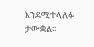እንደሚተላለፉ ታውቋል፡፡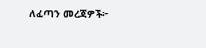ለፈጣን መረጃዎች፦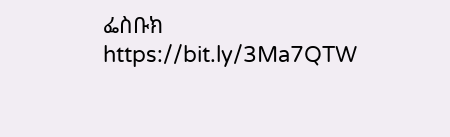ፌስቡክ https://bit.ly/3Ma7QTW